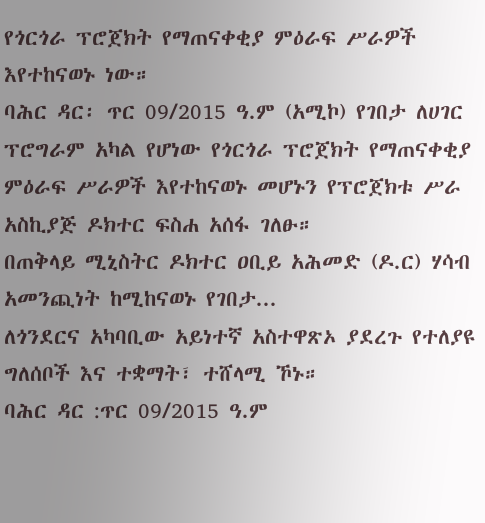የጎርጎራ ፕሮጀክት የማጠናቀቂያ ምዕራፍ ሥራዎች እየተከናወኑ ነው።
ባሕር ዳር፡ ጥር 09/2015 ዓ.ም (አሚኮ) የገበታ ለሀገር ፕሮግራም አካል የሆነው የጎርጎራ ፕሮጀክት የማጠናቀቂያ ምዕራፍ ሥራዎች እየተከናወኑ መሆኑን የፕሮጀክቱ ሥራ አስኪያጅ ዶክተር ፍስሐ አሰፋ ገለፁ።
በጠቅላይ ሚኒስትር ዶክተር ዐቢይ አሕመድ (ዶ.ር) ሃሳብ አመንጪነት ከሚከናወኑ የገበታ...
ለጎንደርና አካባቢው አይነተኛ አስተዋጽኦ ያደረጉ የተለያዩ ግለሰቦች እና ተቋማት፣ ተሸላሚ ኾኑ።
ባሕር ዳር :ጥር 09/2015 ዓ.ም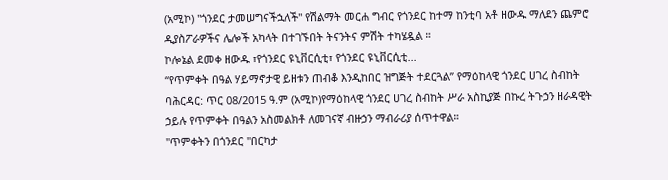(አሚኮ) "ጎንደር ታመሠግናችኋለች" የሽልማት መርሐ ግብር የጎንደር ከተማ ከንቲባ አቶ ዘውዱ ማለደን ጨምሮ ዲያስፖራዎችና ሌሎች አካላት በተገኙበት ትናንትና ምሽት ተካሄዷል ።
ኮሎኔል ደመቀ ዘውዱ ፣የጎንደር ዩኒቨርሲቲ፣ የጎንደር ዩኒቨርሲቲ...
“የጥምቀት በዓል ሃይማኖታዊ ይዘቱን ጠብቆ እንዲከበር ዝግጅት ተደርጓል” የማዕከላዊ ጎንደር ሀገረ ስብከት
ባሕርዳር: ጥር 08/2015 ዓ.ም (አሚኮ)የማዕከላዊ ጎንደር ሀገረ ስብከት ሥራ አስኪያጅ በኩረ ትጉኃን ዘራዳዊት ኃይሉ የጥምቀት በዓልን አስመልክቶ ለመገናኛ ብዙኃን ማብራሪያ ሰጥተዋል።
"ጥምቀትን በጎንደር "በርካታ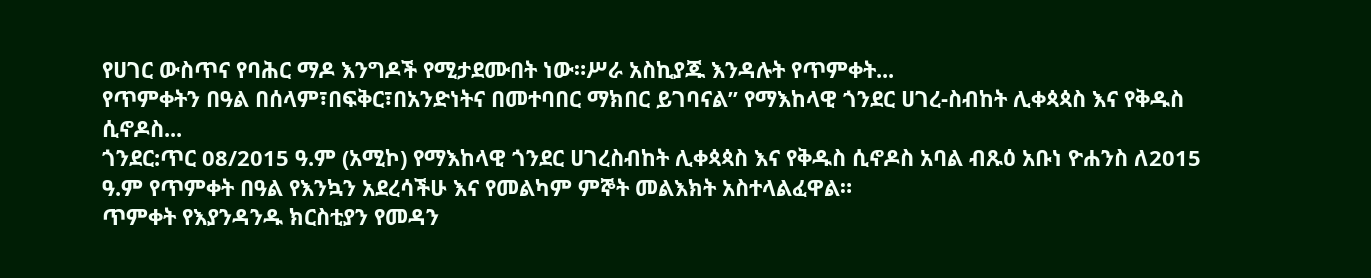የሀገር ውስጥና የባሕር ማዶ እንግዶች የሚታደሙበት ነው።ሥራ አስኪያጁ እንዳሉት የጥምቀት...
የጥምቀትን በዓል በሰላም፣በፍቅር፣በአንድነትና በመተባበር ማክበር ይገባናል” የማእከላዊ ጎንደር ሀገረ-ስብከት ሊቀጳጳስ እና የቅዱስ ሲኖዶስ...
ጎንደር:ጥር 08/2015 ዓ.ም (አሚኮ) የማእከላዊ ጎንደር ሀገረስብከት ሊቀጳጳስ እና የቅዱስ ሲኖዶስ አባል ብጹዕ አቡነ ዮሐንስ ለ2015 ዓ.ም የጥምቀት በዓል የእንኳን አደረሳችሁ እና የመልካም ምኞት መልእክት አስተላልፈዋል።
ጥምቀት የእያንዳንዱ ክርስቲያን የመዳን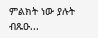ምልክት ነው ያሉት ብጹዑ...